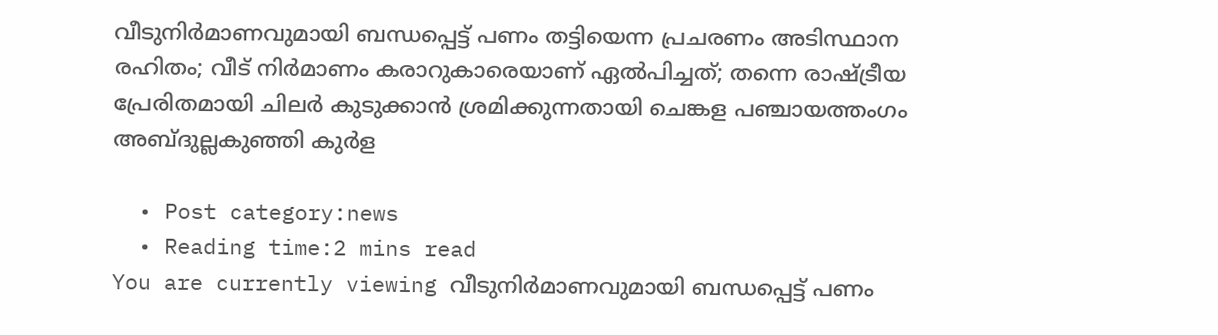വീടുനിര്‍മാണവുമായി ബന്ധപ്പെട്ട് പണം തട്ടിയെന്ന പ്രചരണം അടിസ്ഥാന രഹിതം; വീട് നിര്‍മാണം കരാറുകാരെയാണ് ഏല്‍പിച്ചത്; തന്നെ രാഷ്ട്രീയ പ്രേരിതമായി ചിലര്‍ കുടുക്കാന്‍ ശ്രമിക്കുന്നതായി ചെങ്കള പഞ്ചായത്തംഗം അബ്ദുല്ലകുഞ്ഞി കുര്‍ള

  • Post category:news
  • Reading time:2 mins read
You are currently viewing വീടുനിര്‍മാണവുമായി ബന്ധപ്പെട്ട് പണം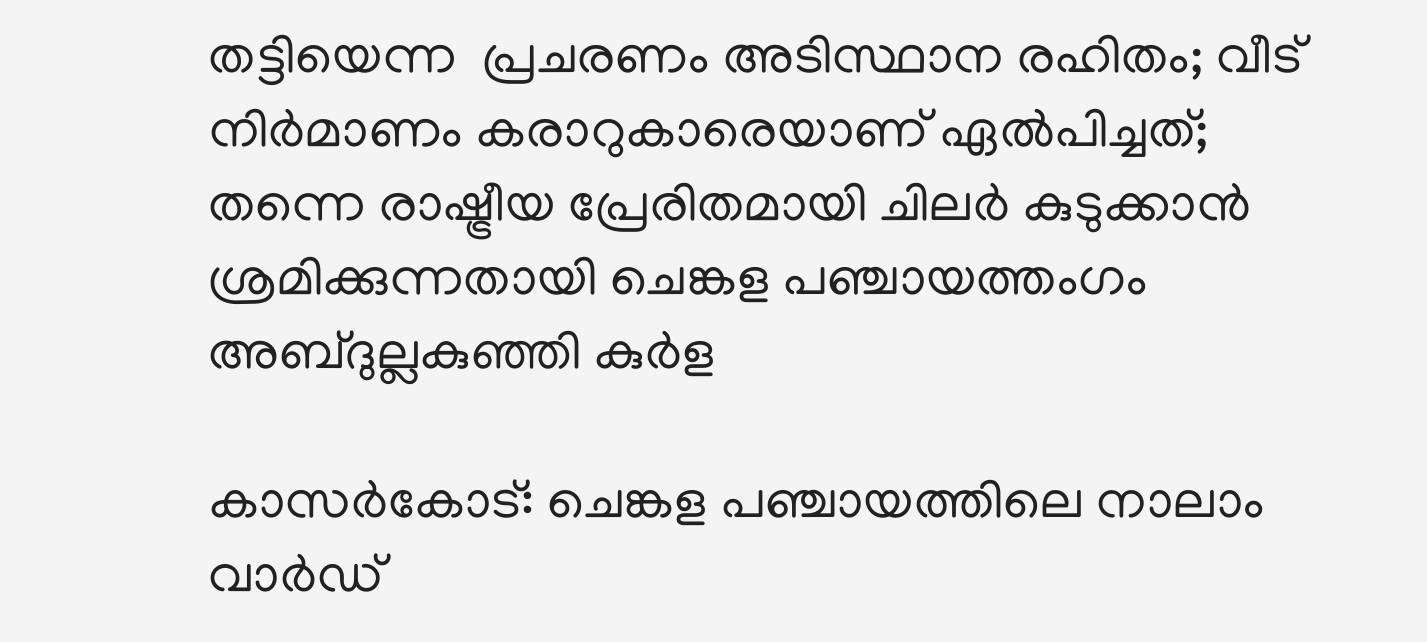തട്ടിയെന്ന  പ്രചരണം അടിസ്ഥാന രഹിതം; വീട് നിര്‍മാണം കരാറുകാരെയാണ് ഏല്‍പിച്ചത്; തന്നെ രാഷ്ട്രീയ പ്രേരിതമായി ചിലര്‍ കുടുക്കാന്‍ ശ്രമിക്കുന്നതായി ചെങ്കള പഞ്ചായത്തംഗം അബ്ദുല്ലകുഞ്ഞി കുര്‍ള

കാസര്‍കോട്: ചെങ്കള പഞ്ചായത്തിലെ നാലാം വാര്‍ഡ്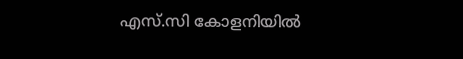എസ്.സി കോളനിയില്‍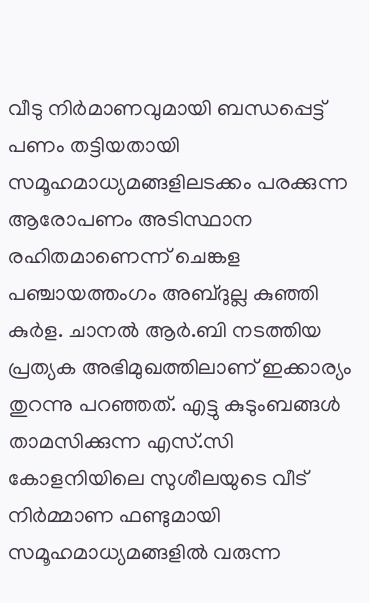വീടു നിര്‍മാണവുമായി ബന്ധപ്പെട്ട് പണം തട്ടിയതായി സമൂഹമാധ്യമങ്ങളിലടക്കം പരക്കുന്ന ആരോപണം അടിസ്ഥാന രഹിതമാണെന്ന് ചെങ്കള പഞ്ചായത്തംഗം അബ്ദുല്ല കുഞ്ഞി കുര്‍ള. ചാനല്‍ ആര്‍.ബി നടത്തിയ പ്രത്യക അഭിമുഖത്തിലാണ് ഇക്കാര്യം തുറന്നു പറഞ്ഞത്. എട്ടു കുടുംബങ്ങള്‍ താമസിക്കുന്ന എസ്.സി കോളനിയിലെ സുശീലയുടെ വീട് നിര്‍മ്മാണ ഫണ്ടുമായി സമൂഹമാധ്യമങ്ങളില്‍ വരുന്ന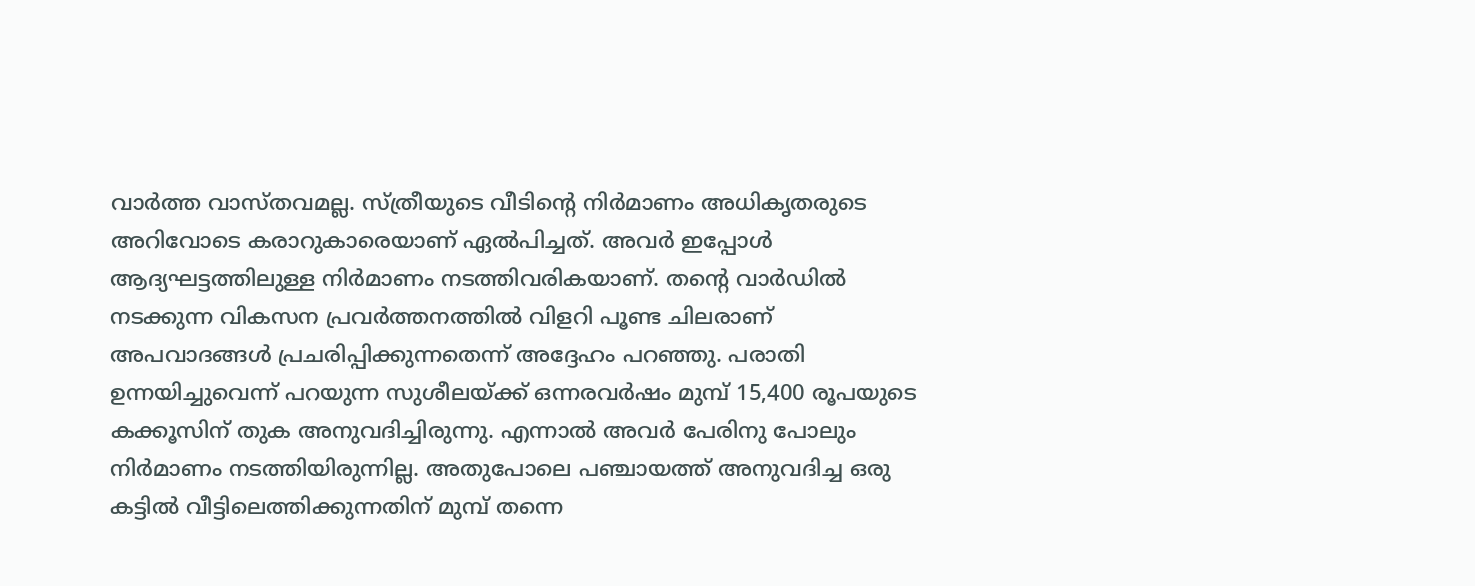വാര്‍ത്ത വാസ്തവമല്ല. സ്ത്രീയുടെ വീടിന്റെ നിര്‍മാണം അധികൃതരുടെ അറിവോടെ കരാറുകാരെയാണ് ഏല്‍പിച്ചത്. അവര്‍ ഇപ്പോള്‍ ആദ്യഘട്ടത്തിലുള്ള നിര്‍മാണം നടത്തിവരികയാണ്. തന്റെ വാര്‍ഡില്‍ നടക്കുന്ന വികസന പ്രവര്‍ത്തനത്തില്‍ വിളറി പൂണ്ട ചിലരാണ് അപവാദങ്ങള്‍ പ്രചരിപ്പിക്കുന്നതെന്ന് അദ്ദേഹം പറഞ്ഞു. പരാതി ഉന്നയിച്ചുവെന്ന് പറയുന്ന സുശീലയ്ക്ക് ഒന്നരവര്‍ഷം മുമ്പ് 15,400 രൂപയുടെ കക്കൂസിന് തുക അനുവദിച്ചിരുന്നു. എന്നാല്‍ അവര്‍ പേരിനു പോലും നിര്‍മാണം നടത്തിയിരുന്നില്ല. അതുപോലെ പഞ്ചായത്ത് അനുവദിച്ച ഒരു കട്ടില്‍ വീട്ടിലെത്തിക്കുന്നതിന് മുമ്പ് തന്നെ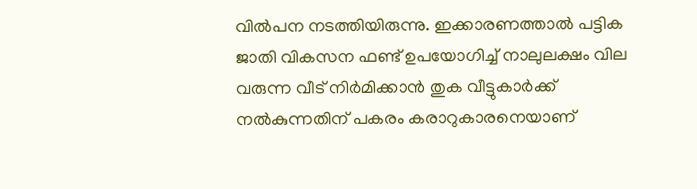വില്‍പന നടത്തിയിരുന്നു. ഇക്കാരണത്താല്‍ പട്ടിക ജാതി വികസന ഫണ്ട് ഉപയോഗിച്ച് നാലുലക്ഷം വില വരുന്ന വീട് നിര്‍മിക്കാന്‍ തുക വീട്ടുകാര്‍ക്ക് നല്‍കുന്നതിന് പകരം കരാറുകാരനെയാണ്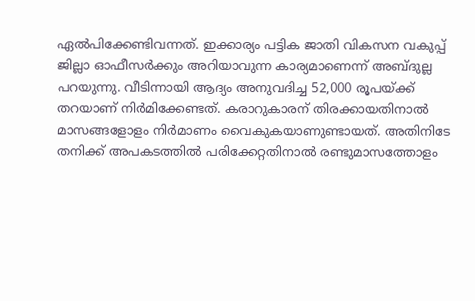ഏല്‍പിക്കേണ്ടിവന്നത്. ഇക്കാര്യം പട്ടിക ജാതി വികസന വകുപ്പ് ജില്ലാ ഓഫീസര്‍ക്കും അറിയാവുന്ന കാര്യമാണെന്ന് അബ്ദുല്ല പറയുന്നു. വീടിന്നായി ആദ്യം അനുവദിച്ച 52,000 രൂപയ്ക്ക് തറയാണ് നിര്‍മിക്കേണ്ടത്. കരാറുകാരന് തിരക്കായതിനാല്‍ മാസങ്ങളോളം നിര്‍മാണം വൈകുകയാണുണ്ടായത്. അതിനിടേ തനിക്ക് അപകടത്തില്‍ പരിക്കേറ്റതിനാല്‍ രണ്ടുമാസത്തോളം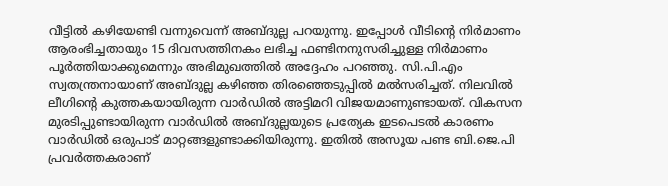വീട്ടില്‍ കഴിയേണ്ടി വന്നുവെന്ന് അബ്ദുല്ല പറയുന്നു. ഇപ്പോള്‍ വീടിന്റെ നിര്‍മാണം ആരംഭിച്ചതായും 15 ദിവസത്തിനകം ലഭിച്ച ഫണ്ടിനനുസരിച്ചുള്ള നിര്‍മാണം പൂര്‍ത്തിയാക്കുമെന്നും അഭിമുഖത്തില്‍ അദ്ദേഹം പറഞ്ഞു. സി.പി.എം സ്വതന്ത്രനായാണ് അബ്ദുല്ല കഴിഞ്ഞ തിരഞ്ഞെടുപ്പില്‍ മല്‍സരിച്ചത്. നിലവില്‍ ലീഗിന്റെ കുത്തകയായിരുന്ന വാര്‍ഡില്‍ അട്ടിമറി വിജയമാണുണ്ടായത്. വികസന മുരടിപ്പുണ്ടായിരുന്ന വാര്‍ഡില്‍ അബ്ദുല്ലയുടെ പ്രത്യേക ഇടപെടല്‍ കാരണം വാര്‍ഡില്‍ ഒരുപാട് മാറ്റങ്ങളുണ്ടാക്കിയിരുന്നു. ഇതില്‍ അസൂയ പണ്ട ബി.ജെ.പി പ്രവര്‍ത്തകരാണ്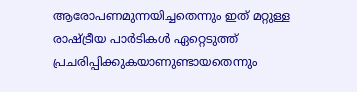ആരോപണമുന്നയിച്ചതെന്നും ഇത് മറ്റുള്ള രാഷ്ട്രീയ പാര്‍ടികള്‍ ഏറ്റെടുത്ത് പ്രചരിപ്പിക്കുകയാണുണ്ടായതെന്നും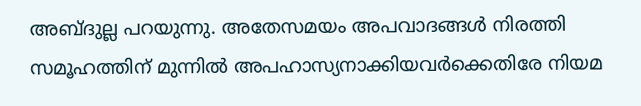അബ്ദുല്ല പറയുന്നു. അതേസമയം അപവാദങ്ങള്‍ നിരത്തി സമൂഹത്തിന് മുന്നില്‍ അപഹാസ്യനാക്കിയവര്‍ക്കെതിരേ നിയമ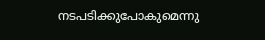നടപടിക്കുപോകുമെന്നു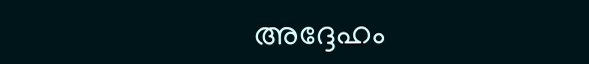അദ്ദേഹം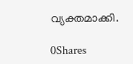വ്യക്തമാക്കി.

0Shares